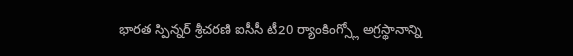భారత స్పిన్నర్ శ్రీచరణి ఐసీసీ టీ20 ర్యాంకింగ్స్లో అగ్రస్థానాన్ని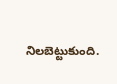నిలబెట్టుకుంది.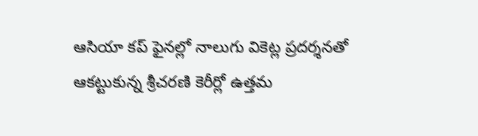ఆసియా కప్ ఫైనల్లో నాలుగు వికెట్ల ప్రదర్శనతో ఆకట్టుకున్న శ్రీచరణి కెరీర్లో ఉత్తమ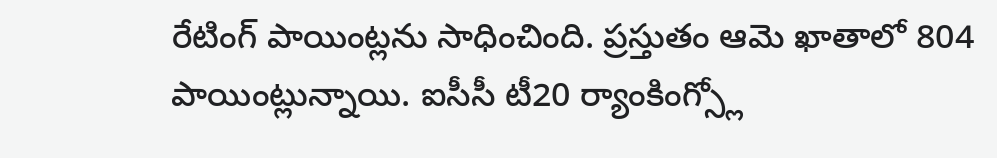రేటింగ్ పాయింట్లను సాధించింది. ప్రస్తుతం ఆమె ఖాతాలో 804 పాయింట్లున్నాయి. ఐసీసీ టీ20 ర్యాంకింగ్స్లో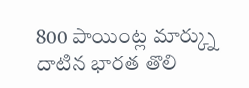800 పాయింట్ల మార్క్ను దాటిన భారత తొలి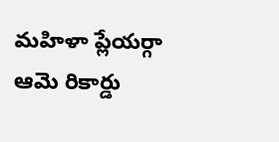మహిళా ప్లేయర్గా ఆమె రికార్డు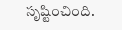సృష్టించింది.